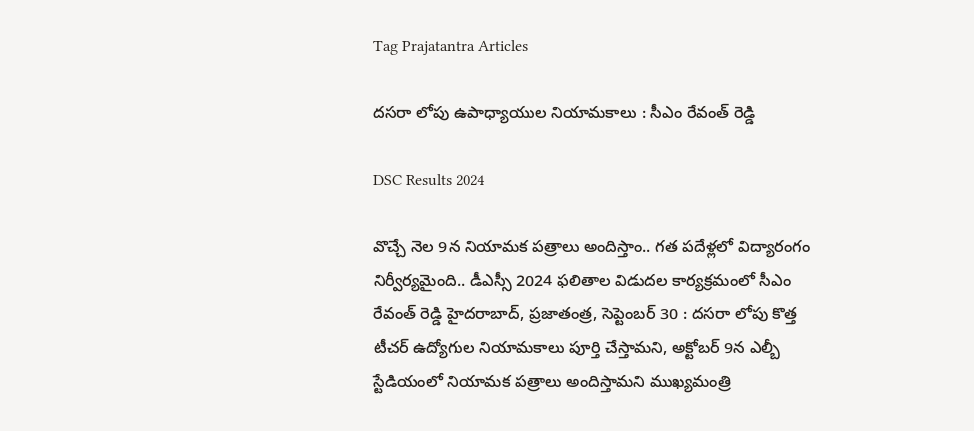Tag Prajatantra Articles

ద‌స‌రా లోపు ఉపాధ్యాయుల‌ నియామ‌కాలు : సీఎం రేవంత్ రెడ్డి

DSC Results 2024

వొచ్చే నెల 9న నియామ‌క ప‌త్రాలు అందిస్తాం.. గ‌త ప‌దేళ్ల‌లో విద్యారంగం నిర్వీర్య‌మైంది.. డీఎస్సీ 2024 ఫ‌లితాల విడుద‌ల కార్య‌క్ర‌మంలో సీఎం రేవంత్ రెడ్డి హైద‌రాబాద్, ప్ర‌జాతంత్ర‌, సెప్టెంబ‌ర్ 30 : దసరా లోపు కొత్త‌ టీచర్ ఉద్యోగుల నియామకాలు పూర్తి చేస్తామ‌ని, అక్టోబర్ 9న ఎల్బీ స్టేడియంలో నియామక పత్రాలు అందిస్తామ‌ని ముఖ్య‌మంత్రి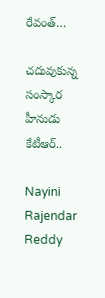రేవంత్…

చదువుకున్న సంస్కార హీనుడు కేటీఆర్..

Nayini Rajendar Reddy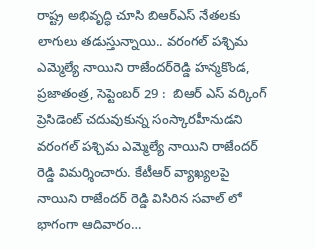రాష్ట్ర అభివృద్ధి చూసి బిఆర్ఎస్ నేత‌ల‌కు లాగులు తడుస్తున్నాయి.. వ‌రంగ‌ల్ ప‌శ్చిమ ఎమ్మెల్యే నాయిని రాజేంద‌ర్‌రెడ్డి హన్మకొండ, ప్రజాతంత్ర, సెప్టెంబర్ 29 :  బిఆర్ ఎస్ వ‌ర్కింగ్ ప్రెసిడెంట్ చ‌దువుకున్న సంస్కారహీనుడ‌ని వ‌రంగ‌ల్ ప‌శ్చిమ ఎమ్మెల్యే నాయిని రాజేంద‌ర్ రెడ్డి విమ‌ర్శించారు. కేటీఆర్ వ్యాఖ్యలపై నాయిని రాజేంద‌ర్ రెడ్డి విసిరిన సవాల్ లో భాగంగా ఆదివారం…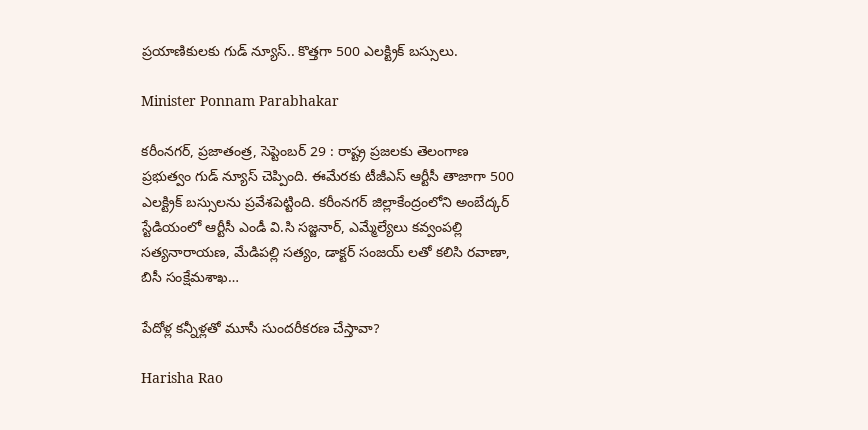ప్ర‌యాణికుల‌కు గుడ్ న్యూస్‌.. కొత్త‌గా 500 ఎల‌క్ట్రిక్ బ‌స్సులు.

Minister Ponnam Parabhakar

కరీంనగర్, ప్ర‌జాతంత్ర‌, సెప్టెంబ‌ర్ 29 : రాష్ట్ర ప్ర‌జ‌ల‌కు తెలంగాణ ప్ర‌భుత్వం గుడ్ న్యూస్ చెప్పింది. ఈమేర‌కు టీజీఎస్ ఆర్టీసీ తాజాగా 500 ఎల‌క్ట్రిక్ బ‌స్సుల‌ను ప్ర‌వేశ‌పెట్టింది. కరీంనగర్ జిల్లాకేంద్రంలోని అంబేద్కర్ స్టేడియంలో ఆర్టీసీ ఎండీ వి.సి సజ్జనార్, ఎమ్మేల్యేలు కవ్వంపల్లి సత్యనారాయణ, మేడిపల్లి సత్యం, డాక్టర్ సంజయ్ లతో కలిసి ర‌వాణా, బిసీ సంక్షేమ‌శాఖ…

పేదోళ్ల కన్నీళ్లతో మూసీ సుందరీకరణ చేస్తావా?

Harisha Rao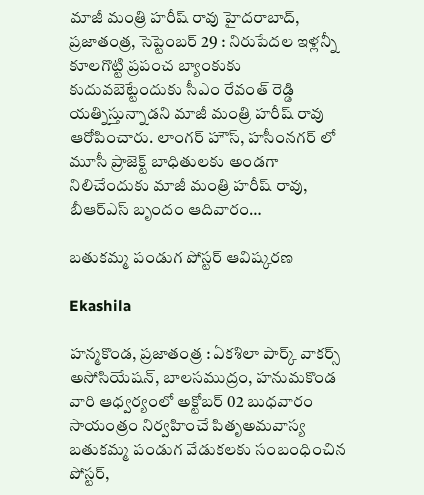మాజీ మంత్రి హ‌రీష్ రావు హైదరాబాద్‌, ప్ర‌జాతంత్ర‌, సెప్టెంబ‌ర్ 29 : నిరుపేదల ఇళ్లన్నీ కూలగొట్టి ప్రపంచ బ్యాంకుకు కుదువబెట్టేందుకు సీఎం రేవంత్ రెడ్డి య‌త్నిస్తున్నాడ‌ని మాజీ మంత్రి హ‌రీష్ రావు ఆరోపించారు. లాంగర్ హౌస్, హసీంనగర్ లో మూసీ ప్రాజెక్ట్ బాధితులకు అండగా నిలిచేందుకు మాజీ మంత్రి హరీష్ రావు, బీఆర్ఎస్ బృందం ఆదివారం…

బతుకమ్మ పండుగ పోస్టర్ ఆవిష్కరణ

Ekashila

హ‌న్మ‌కొండ‌, ప్ర‌జాతంత్ర : ఏకశిలా పార్క్ వాకర్స్ అసోసియేషన్, బాలసముద్రం, హనుమకొండ వారి ఆధ్వర్యంలో అక్టోబర్ 02 బుధవారం సాయంత్రం నిర్వహించే పితృఅమ‌వాస్య బతుకమ్మ పండుగ వేడుకలకు సంబంధించిన పోస్టర్,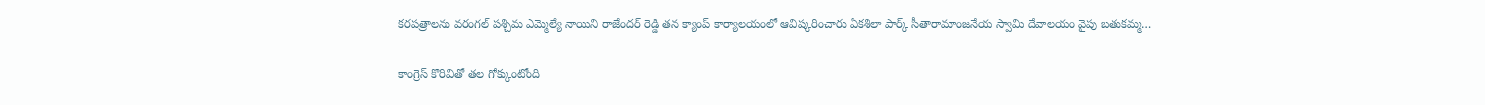కరపత్రాల‌ను వరంగల్ పశ్చిమ ఎమ్మెల్యే నాయిని రాజేందర్ రెడ్డి త‌న క్యాంప్ కార్యాలయంలో ఆవిష్కరించారు ఏకశిలా పార్క్ సీతారామాంజనేయ స్వామి దేవాలయం వైపు బతుకమ్మ…

కాంగ్రెస్‌ ‌కొరివితో తల గోక్కుంటోంది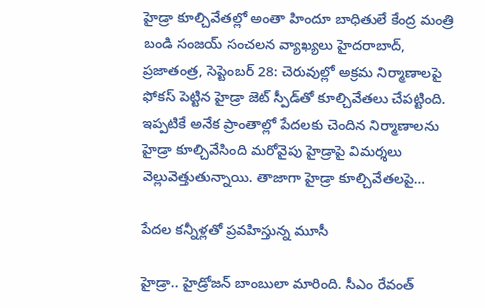హైడ్రా కూల్చివేతల్లో అంతా హిందూ బాధితులే కేంద్ర మంత్రి బండి సంజ‌య్‌ ‌సంచలన వ్యాఖ్యలు హైదరాబాద్‌, ప్రజాతంత్ర, సెప్టెంబర్ 28: చెరువుల్లో అక్రమ నిర్మాణాలపై ఫోకస్‌ ‌పెట్టిన హైడ్రా జెట్ స్పీడ్‌తో కూల్చివేతలు చేపట్టింది. ఇప్పటికే అనేక ప్రాంతాల్లో పేదలకు చెందిన నిర్మాణాలను హైడ్రా కూల్చివేసింది మ‌రోవైపు హైడ్రాపై విమర్శలు వెల్లువెత్తుతున్నాయి. తాజాగా హైడ్రా కూల్చివేతలపై…

పేద‌ల క‌న్నీళ్ల‌తో ప్ర‌వ‌హిస్తున్న‌ మూసీ

హైడ్రా.. హైడ్రోజన్ బాంబులా మారింది. సీఎం రేవంత్‌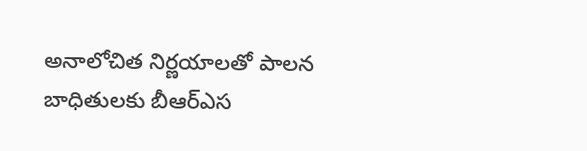అనాలోచిత నిర్ణయాలతో పాలన బాధితుల‌కు బీఆర్‌ఎస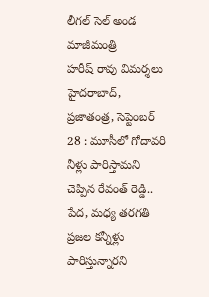లీగల్‌ ‌సెల్‌ ‌అండ మాజీమంత్రి హరీష్‌ ‌రావు విమర్శలు హైదరాబాద్‌, ప్రజాతంత్ర, సెప్టెంబర్ 28 : మూసీలో గోదావరి నీళ్లు పారిస్తామని చెప్పిన రేవంత్‌ ‌రెడ్డి.. పేద, మధ్య తరగతి ప్రజల కన్నీళ్లు పారిస్తున్నారని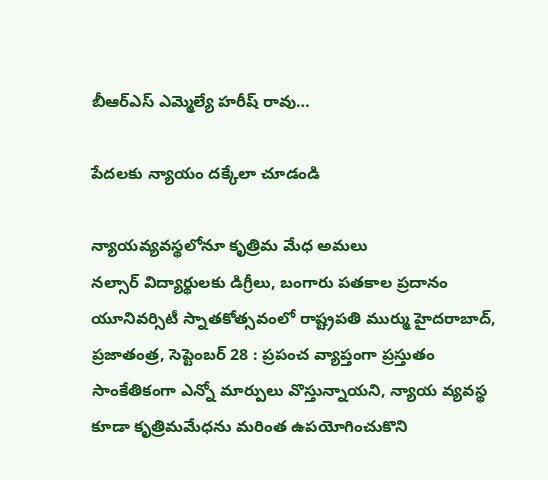బీఆర్‌ఎస్‌ ఎమ్మెల్యే హరీష్‌ ‌రావు…

పేదలకు న్యాయం దక్కేలా చూడండి

న్యాయవ్యవస్థలోనూ కృత్రిమ మేధ అమలు నల్సార్‌ ‌విద్యార్థులకు డిగ్రీలు, బంగారు పతకాల ప్రదానం యూనివ‌ర్సిటీ స్నాతకోత్సవంలో రాష్ట్రపతి ముర్ము హైదరాబాద్‌, ప్రజాతంత్ర, సెప్టెంబర్ 28 : ప్రపంచ వ్యాప్తంగా ప్రస్తుతం సాంకేతికంగా ఎన్నో మార్పులు వొస్తున్నాయని, న్యాయ వ్యవస్థ కూడా కృత్రిమమేధను మరింత ఉపయోగించుకొని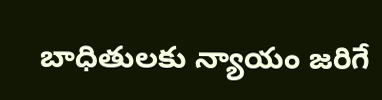బాధితులకు న్యాయం జరిగే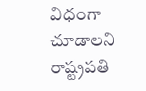విధంగా చూడాలని రాష్ట్రపతి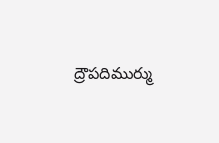ద్రౌపదిముర్ము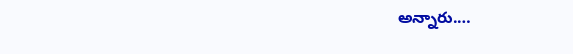అన్నారు.…